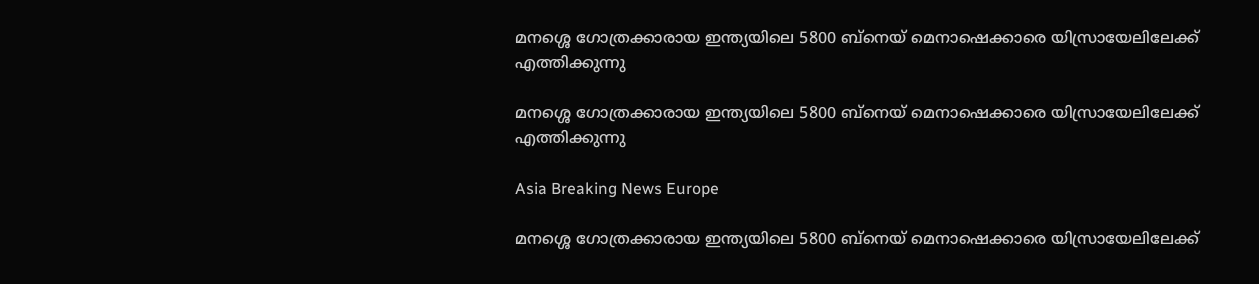മനശ്ശെ ഗോത്രക്കാരായ ഇന്ത്യയിലെ 5800 ബ്നെയ് മെനാഷെക്കാരെ യിസ്രായേലിലേക്ക് എത്തിക്കുന്നു

മനശ്ശെ ഗോത്രക്കാരായ ഇന്ത്യയിലെ 5800 ബ്നെയ് മെനാഷെക്കാരെ യിസ്രായേലിലേക്ക് എത്തിക്കുന്നു

Asia Breaking News Europe

മനശ്ശെ ഗോത്രക്കാരായ ഇന്ത്യയിലെ 5800 ബ്നെയ് മെനാഷെക്കാരെ യിസ്രായേലിലേക്ക്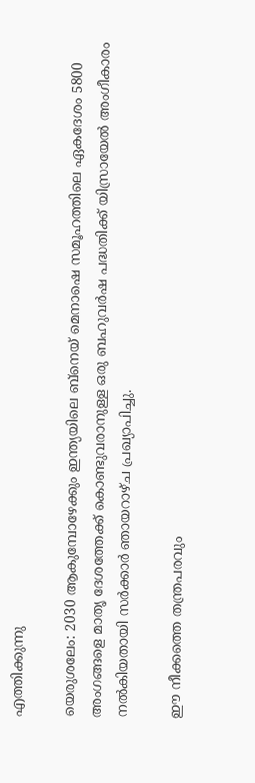എത്തിക്കുന്നു

യെരുശലേം: 2030 ആകുമ്പോഴേക്കും ഇന്ത്യയിലെ ബ്നെയ് മെനാഷെ സമൂഹത്തിലെ ഏകദേശം 5800 അംഗങ്ങളെ മാതൃ ദേശത്തേക്ക് കൊണ്ടുവരാനുള്ള ഒരു ബഹുവര്‍ഷ പദ്ധതിക്ക് യിസ്രായേല്‍ അംഗീകാരം നല്‍കിയതായി സര്‍ക്കാര്‍ ഞായറാഴ്ച പ്രഖ്യാപിച്ചു.

ഈ നീക്കത്തെ തന്ത്രപരവും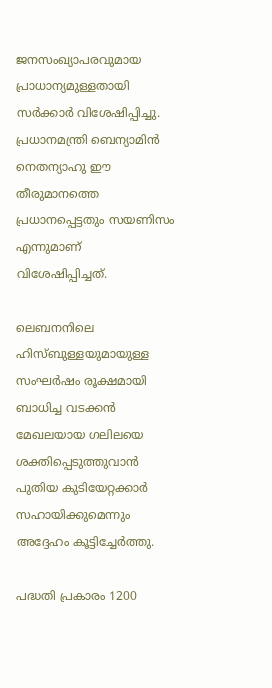ജനസംഖ്യാപരവുമായ പ്രാധാന്യമുള്ളതായി സര്‍ക്കാര്‍ വിശേഷിപ്പിച്ചു. പ്രധാനമന്ത്രി ബെന്യാമിന്‍ നെതന്യാഹു ഈ തീരുമാനത്തെ പ്രധാനപ്പെട്ടതും സയണിസം എന്നുമാണ് വിശേഷിപ്പിച്ചത്.

ലെബനനിലെ ഹിസ്ബുള്ളയുമായുള്ള സംഘര്‍ഷം രൂക്ഷമായി ബാധിച്ച വടക്കന്‍ മേഖലയായ ഗലിലയെ ശക്തിപ്പെടുത്തുവാന്‍ പുതിയ കുടിയേറ്റക്കാര്‍ സഹായിക്കുമെന്നും അദ്ദേഹം കൂട്ടിച്ചേര്‍ത്തു.

പദ്ധതി പ്രകാരം 1200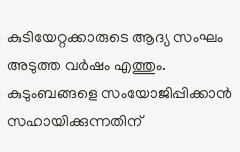കുടിയേറ്റക്കാരുടെ ആദ്യ സംഘം അടുത്ത വര്‍ഷം എത്തും. കുടുംബങ്ങളെ സംയോജിപ്പിക്കാന്‍ സഹായിക്കുന്നതിന്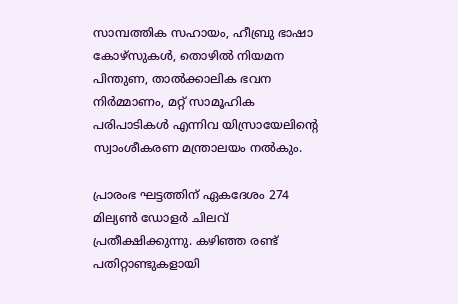സാമ്പത്തിക സഹായം, ഹീബ്രു ഭാഷാ കോഴ്സുകള്‍, തൊഴില്‍ നിയമന പിന്തുണ, താല്‍ക്കാലിക ഭവന നിര്‍മ്മാണം, മറ്റ് സാമൂഹിക പരിപാടികള്‍ എന്നിവ യിസ്രായേലിന്റെ സ്വാംശീകരണ മന്ത്രാലയം നല്‍കും.

പ്രാരംഭ ഘട്ടത്തിന് ഏകദേശം 274 മില്യണ്‍ ഡോളര്‍ ചിലവ് പ്രതീക്ഷിക്കുന്നു. കഴിഞ്ഞ രണ്ട് പതിറ്റാണ്ടുകളായി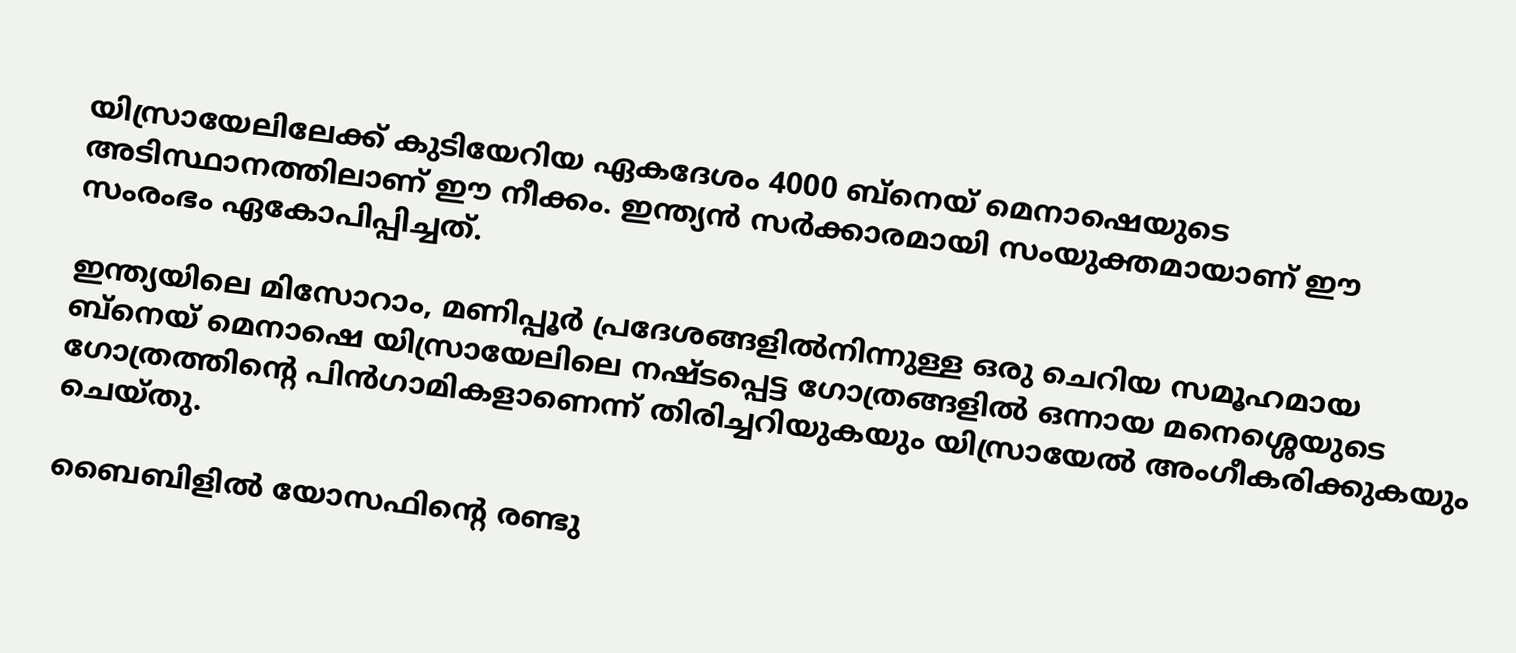യിസ്രായേലിലേക്ക് കുടിയേറിയ ഏകദേശം 4000 ബ്നെയ് മെനാഷെയുടെ അടിസ്ഥാനത്തിലാണ് ഈ നീക്കം. ഇന്ത്യന്‍ സര്‍ക്കാരമായി സംയുക്തമായാണ് ഈ സംരംഭം ഏകോപിപ്പിച്ചത്.

ഇന്ത്യയിലെ മിസോറാം, മണിപ്പൂര്‍ പ്രദേശങ്ങളില്‍നിന്നുള്ള ഒരു ചെറിയ സമൂഹമായ ബ്നെയ് മെനാഷെ യിസ്രായേലിലെ നഷ്ടപ്പെട്ട ഗോത്രങ്ങളില്‍ ഒന്നായ മനെശ്ശെയുടെ ഗോത്രത്തിന്റെ പിന്‍ഗാമികളാണെന്ന് തിരിച്ചറിയുകയും യിസ്രായേല്‍ അംഗീകരിക്കുകയും ചെയ്തു.

ബൈബിളില്‍ യോസഫിന്റെ രണ്ടു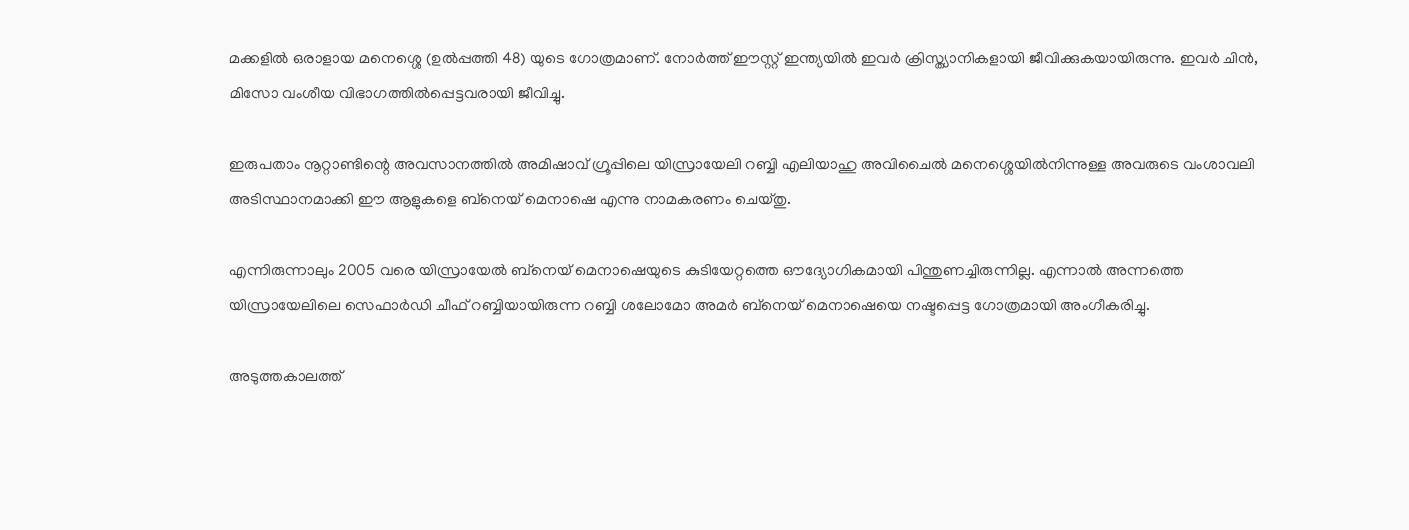മക്കളില്‍ ഒരാളായ മനെശ്ശെ (ഉല്‍പ്പത്തി 48) യുടെ ഗോത്രമാണ്. നോര്‍ത്ത് ഈസ്റ്റ് ഇന്ത്യയില്‍ ഇവര്‍ ക്രിസ്ത്യാനികളായി ജീവിക്കുകയായിരുന്നു. ഇവര്‍ ചിന്‍, മിസോ വംശീയ വിഭാഗത്തില്‍പ്പെട്ടവരായി ജീവിച്ചു.

ഇരുപതാം നൂറ്റാണ്ടിന്റെ അവസാനത്തില്‍ അമിഷാവ് ഗ്രൂപ്പിലെ യിസ്രായേലി റബ്ബി എലിയാഹു അവിചൈല്‍ മനെശ്ശെയില്‍നിന്നുള്ള അവരുടെ വംശാവലി അടിസ്ഥാനമാക്കി ഈ ആളുകളെ ബ്നെയ് മെനാഷെ എന്നു നാമകരണം ചെയ്തു.

എന്നിരുന്നാലും 2005 വരെ യിസ്രായേല്‍ ബ്നെയ് മെനാഷെയുടെ കുടിയേറ്റത്തെ ഔദ്യോഗികമായി പിന്തുണച്ചിരുന്നില്ല. എന്നാല്‍ അന്നത്തെ യിസ്രായേലിലെ സെഫാര്‍ഡി ചീഫ് റബ്ബിയായിരുന്ന റബ്ബി ശലോമോ അമര്‍ ബ്നെയ് മെനാഷെയെ നഷ്ടപ്പെട്ട ഗോത്രമായി അംഗീകരിച്ചു.

അടുത്തകാലത്ത്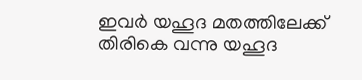ഇവര്‍ യഹൂദ മതത്തിലേക്ക് തിരികെ വന്നു യഹൂദ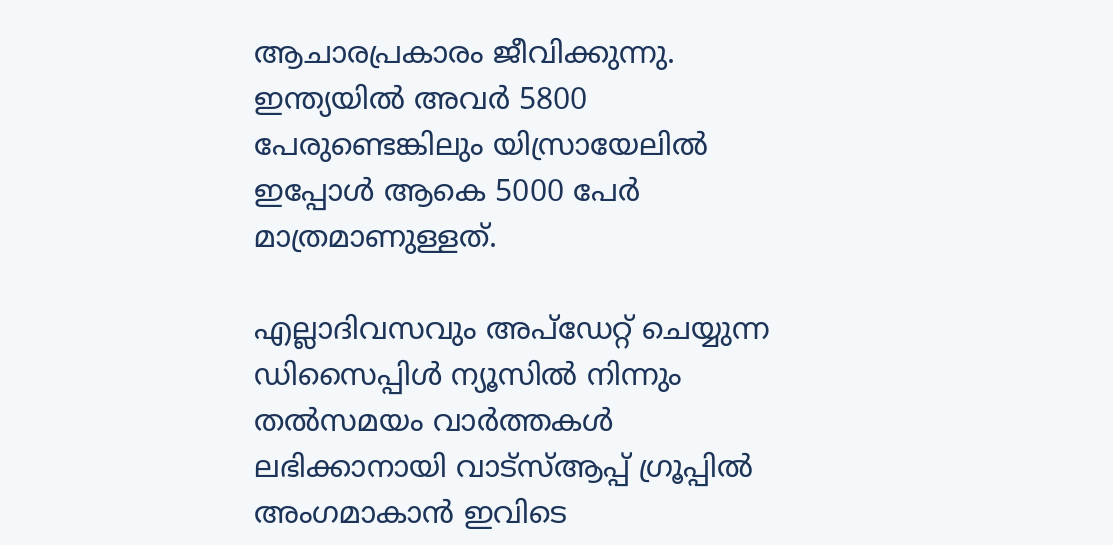ആചാരപ്രകാരം ജീവിക്കുന്നു. ഇന്ത്യയില്‍ അവര്‍ 5800 പേരുണ്ടെങ്കിലും യിസ്രായേലില്‍ ഇപ്പോള്‍ ആകെ 5000 പേര്‍ മാത്രമാണുള്ളത്.

എല്ലാദിവസവും അപ്ഡേറ്റ് ചെയ്യുന്ന ഡിസൈപ്പിൾ ന്യൂസിൽ നിന്നും തൽസമയം വാർത്തകൾ ലഭിക്കാനായി വാട്സ്ആപ്പ് ഗ്രൂപ്പിൽ അംഗമാകാൻ ഇവിടെ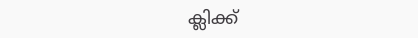ക്ലിക്ക്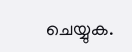ചെയ്യുക.